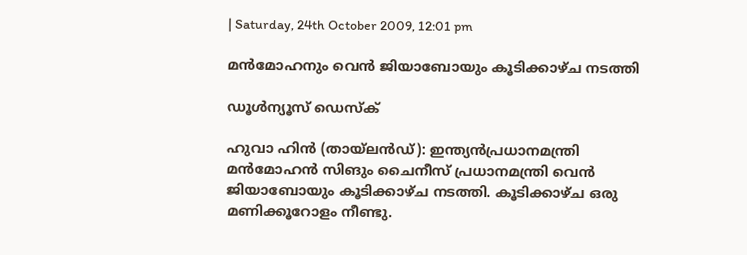| Saturday, 24th October 2009, 12:01 pm

മന്‍മോഹനും വെന്‍ ജിയാബോയും കൂടിക്കാഴ്ച നടത്തി

ഡൂള്‍ന്യൂസ് ഡെസ്‌ക്

ഹുവാ ഹിന്‍ (തായ്‌ലന്‍ഡ്): ഇന്ത്യന്‍പ്രധാനമന്ത്രി മന്‍മോഹന്‍ സിങും ചൈനീസ് പ്രധാനമന്ത്രി വെന്‍ ജിയാബോയും കൂടിക്കാഴ്ച നടത്തി. കൂടിക്കാഴ്ച ഒരു മണിക്കൂറോളം നീണ്ടു.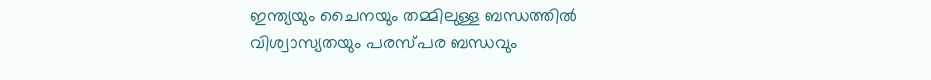ഇന്ത്യയും ചൈനയും തമ്മിലുള്ള ബന്ധത്തില്‍ വിശ്വാസ്യതയും പരസ്പര ബന്ധവും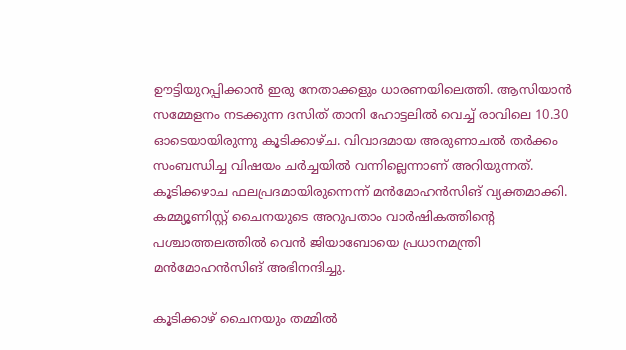ഊട്ടിയുറപ്പിക്കാന്‍ ഇരു നേതാക്കളും ധാരണയിലെത്തി. ആസിയാന്‍ സമ്മേളനം നടക്കുന്ന ദസിത് താനി ഹോട്ടലില്‍ വെച്ച് രാവിലെ 10.30 ഓടെയായിരുന്നു കൂടിക്കാഴ്ച. വിവാദമായ അരുണാചല്‍ തര്‍ക്കം സംബന്ധിച്ച വിഷയം ചര്‍ച്ചയില്‍ വന്നില്ലെന്നാണ് അറിയുന്നത്. കൂടിക്കഴാച ഫലപ്രദമായിരുന്നെന്ന് മന്‍മോഹന്‍സിങ് വ്യക്തമാക്കി. കമ്മ്യൂണിസ്റ്റ് ചൈനയുടെ അറുപതാം വാര്‍ഷികത്തിന്റെ പശ്ചാത്തലത്തില്‍ വെന്‍ ജിയാബോയെ പ്രധാനമന്ത്രി മന്‍മോഹന്‍സിങ് അഭിനന്ദിച്ചു.

കൂടിക്കാഴ് ചൈനയും തമ്മില്‍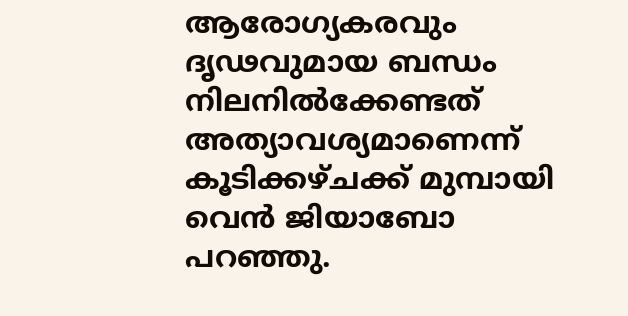ആരോഗ്യകരവും ദൃഢവുമായ ബന്ധം നിലനില്‍ക്കേണ്ടത് അത്യാവശ്യമാണെന്ന് കൂടിക്കഴ്ചക്ക് മുമ്പായി വെന്‍ ജിയാബോ പറഞ്ഞു.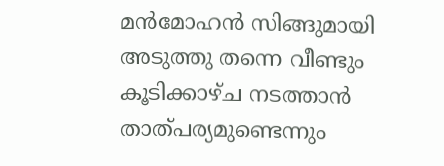മന്‍മോഹന്‍ സിങ്ങുമായി അടുത്തു തന്നെ വീണ്ടും കൂടിക്കാഴ്ച നടത്താന്‍ താത്പര്യമുണ്ടെന്നും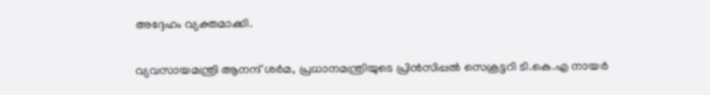അദ്ദേഹം വ്യക്തമാക്കി.

വ്യവസായമന്ത്രി ആനന്ദ് ശര്‍മ, പ്രധാനമന്ത്രിയുടെ പ്രിന്‍സിപ്പല്‍ സെക്രട്ടറി ടി.കെ.എ നായര്‍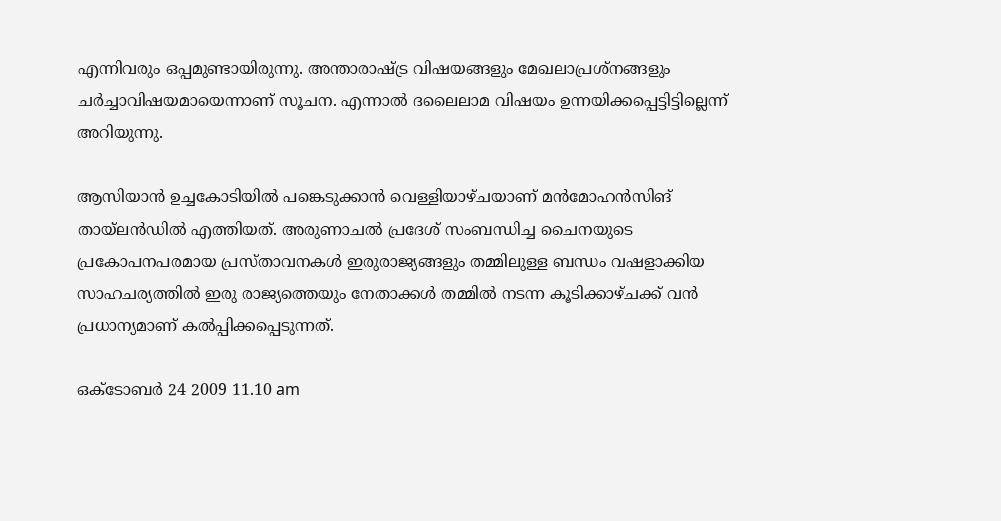എന്നിവരും ഒപ്പമുണ്ടായിരുന്നു. അന്താരാഷ്ട്ര വിഷയങ്ങളും മേഖലാപ്രശ്‌നങ്ങളും ചര്‍ച്ചാവിഷയമായെന്നാണ് സൂചന. എന്നാല്‍ ദലൈലാമ വിഷയം ഉന്നയിക്കപ്പെട്ടിട്ടില്ലെന്ന് അറിയുന്നു.

ആസിയാന്‍ ഉച്ചകോടിയില്‍ പങ്കെടുക്കാന്‍ വെള്ളിയാഴ്ചയാണ് മന്‍മോഹന്‍സിങ് തായ്‌ലന്‍ഡില്‍ എത്തിയത്. അരുണാചല്‍ പ്രദേശ് സംബന്ധിച്ച ചൈനയുടെ പ്രകോപനപരമായ പ്രസ്താവനകള്‍ ഇരുരാജ്യങ്ങളും തമ്മിലുള്ള ബന്ധം വഷളാക്കിയ സാഹചര്യത്തില്‍ ഇരു രാജ്യത്തെയും നേതാക്കള്‍ തമ്മില്‍ നടന്ന കൂടിക്കാഴ്ചക്ക് വന്‍ പ്രധാന്യമാണ് കല്‍പ്പിക്കപ്പെടുന്നത്.

ഒക്ടോബര്‍ 24 2009 11.10 am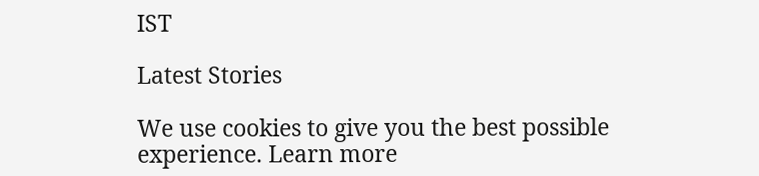IST

Latest Stories

We use cookies to give you the best possible experience. Learn more